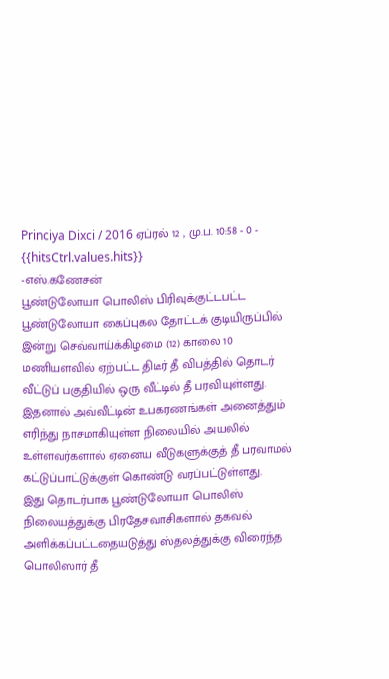Princiya Dixci / 2016 ஏப்ரல் 12 , மு.ப. 10:58 - 0 - {{hitsCtrl.values.hits}}
-எஸ்.கணேசன்
பூண்டுலோயா பொலிஸ் பிரிவுக்குட்டபட்ட பூண்டுலோயா கைப்புகல தோட்டக் குடியிருப்பில் இன்று செவ்வாய்க்கிழமை (12) காலை 10 மணியளவில் ஏற்பட்ட திடீர் தீ விபத்தில் தொடர் வீட்டுப் பகுதியில் ஒரு வீட்டில் தீ பரவியுள்ளது.
இதனால் அவ்வீட்டின் உபகரணங்கள் அனைத்தும் எரிந்து நாசமாகியுள்ள நிலையில் அயலில் உள்ளவர்களால் ஏனைய வீடுகளுக்குத் தீ பரவாமல் கட்டுப்பாட்டுக்குள் கொண்டு வரப்பட்டுள்ளது.
இது தொடர்பாக பூண்டுலோயா பொலிஸ் நிலையத்துக்கு பிரதேசவாசிகளால் தகவல் அளிக்கப்பட்டதையடுத்து ஸ்தலத்துக்கு விரைந்த பொலிஸார் தீ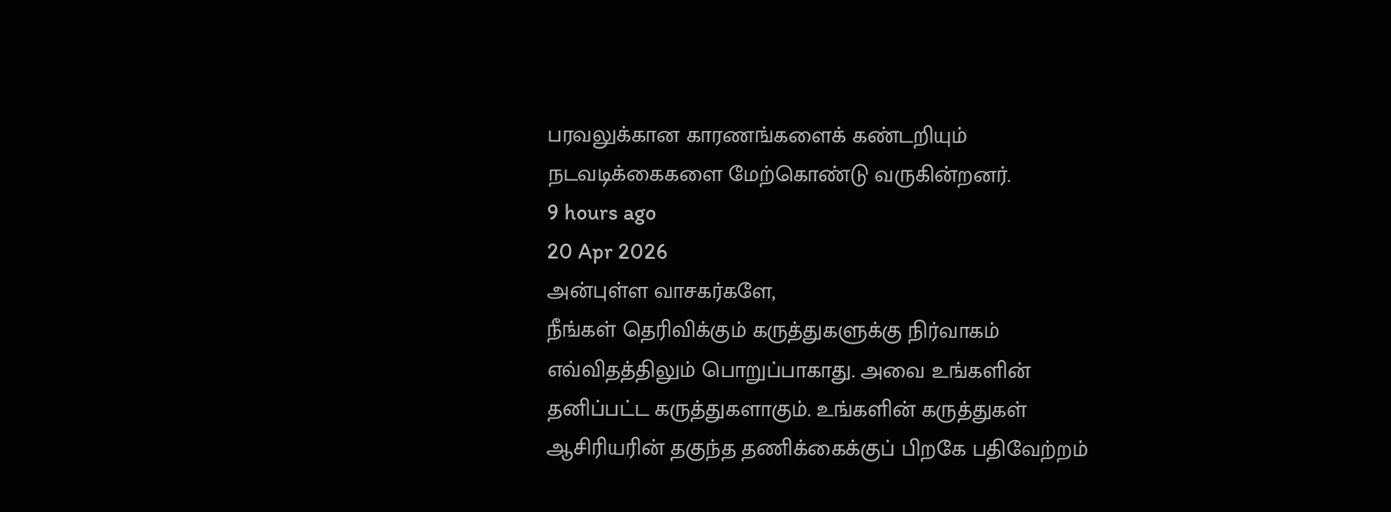பரவலுக்கான காரணங்களைக் கண்டறியும் நடவடிக்கைகளை மேற்கொண்டு வருகின்றனர்.
9 hours ago
20 Apr 2026
அன்புள்ள வாசகர்களே,
நீங்கள் தெரிவிக்கும் கருத்துகளுக்கு நிர்வாகம் எவ்விதத்திலும் பொறுப்பாகாது. அவை உங்களின் தனிப்பட்ட கருத்துகளாகும். உங்களின் கருத்துகள் ஆசிரியரின் தகுந்த தணிக்கைக்குப் பிறகே பதிவேற்றம்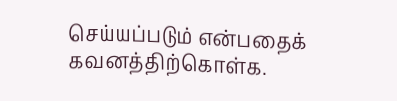செய்யப்படும் என்பதைக் கவனத்திற்கொள்க.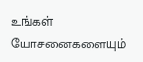உங்கள் யோசனைகளையும்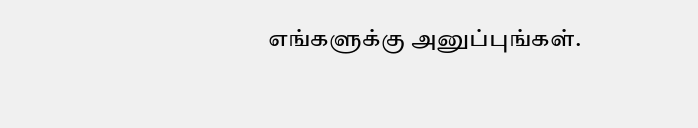எங்களுக்கு அனுப்புங்கள்.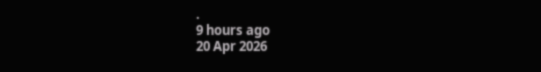.
9 hours ago
20 Apr 2026